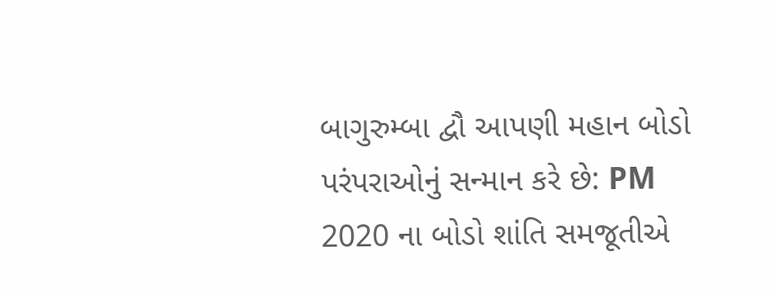બાગુરુમ્બા દ્વૌ આપણી મહાન બોડો પરંપરાઓનું સન્માન કરે છે: PM
2020 ના બોડો શાંતિ સમજૂતીએ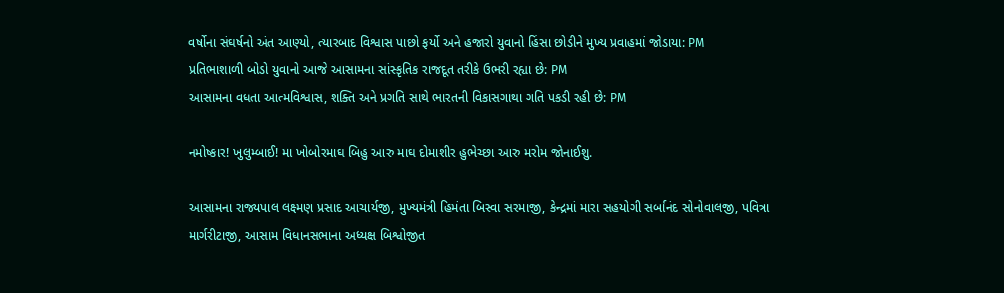વર્ષોના સંઘર્ષનો અંત આણ્યો, ત્યારબાદ વિશ્વાસ પાછો ફર્યો અને હજારો યુવાનો હિંસા છોડીને મુખ્ય પ્રવાહમાં જોડાયા: PM
પ્રતિભાશાળી બોડો યુવાનો આજે આસામના સાંસ્કૃતિક રાજદૂત તરીકે ઉભરી રહ્યા છે: PM
આસામના વધતા આત્મવિશ્વાસ, શક્તિ અને પ્રગતિ સાથે ભારતની વિકાસગાથા ગતિ પકડી રહી છે: PM

નમોષ્કાર! ખુલુમ્બાઈ! મા ખોબોરમાઘ બિહુ આરુ માઘ દોમાશીર હુભેચ્છા આરુ મરોમ જોનાઈશુ.

આસામના રાજ્યપાલ લક્ષ્મણ પ્રસાદ આચાર્યજી, મુખ્યમંત્રી હિમંતા બિસ્વા સરમાજી, કેન્દ્રમાં મારા સહયોગી સર્બાનંદ સોનોવાલજી, પવિત્રા માર્ગરીટાજી, આસામ વિધાનસભાના અધ્યક્ષ બિશ્વોજીત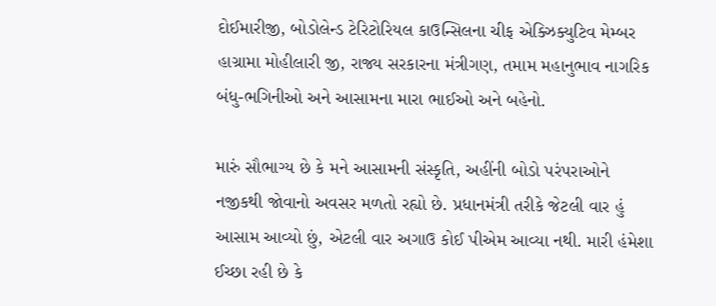દોઈમારીજી, બોડોલેન્ડ ટેરિટોરિયલ કાઉન્સિલના ચીફ એક્ઝિક્યુટિવ મેમ્બર હાગ્રામા મોહીલારી જી, રાજ્ય સરકારના મંત્રીગણ, તમામ મહાનુભાવ નાગરિક બંધુ-ભગિનીઓ અને આસામના મારા ભાઈઓ અને બહેનો.

મારું સૌભાગ્ય છે કે મને આસામની સંસ્કૃતિ, અહીંની બોડો પરંપરાઓને નજીકથી જોવાનો અવસર મળતો રહ્યો છે. પ્રધાનમંત્રી તરીકે જેટલી વાર હું આસામ આવ્યો છું, એટલી વાર અગાઉ કોઈ પીએમ આવ્યા નથી. મારી હંમેશા ઈચ્છા રહી છે કે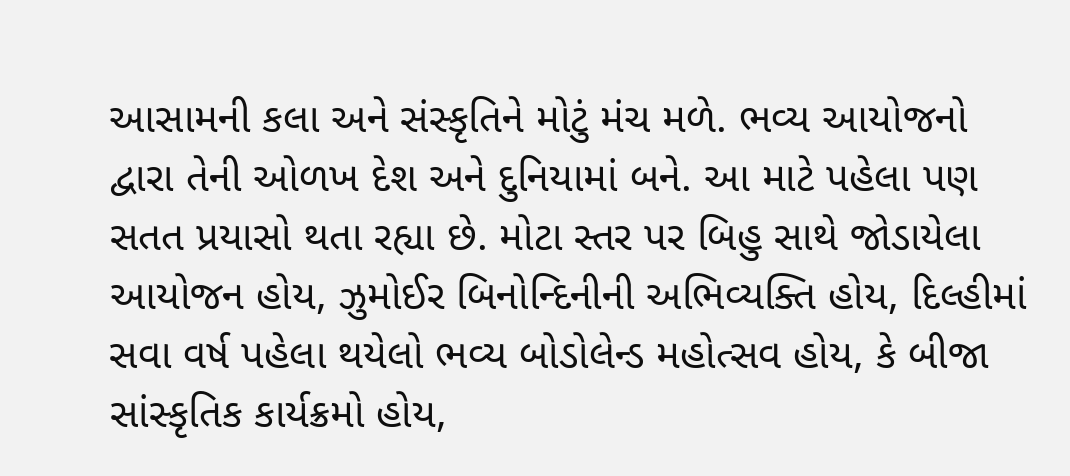આસામની કલા અને સંસ્કૃતિને મોટું મંચ મળે. ભવ્ય આયોજનો દ્વારા તેની ઓળખ દેશ અને દુનિયામાં બને. આ માટે પહેલા પણ સતત પ્રયાસો થતા રહ્યા છે. મોટા સ્તર પર બિહુ સાથે જોડાયેલા આયોજન હોય, ઝુમોઈર બિનોન્દિનીની અભિવ્યક્તિ હોય, દિલ્હીમાં સવા વર્ષ પહેલા થયેલો ભવ્ય બોડોલેન્ડ મહોત્સવ હોય, કે બીજા સાંસ્કૃતિક કાર્યક્રમો હોય,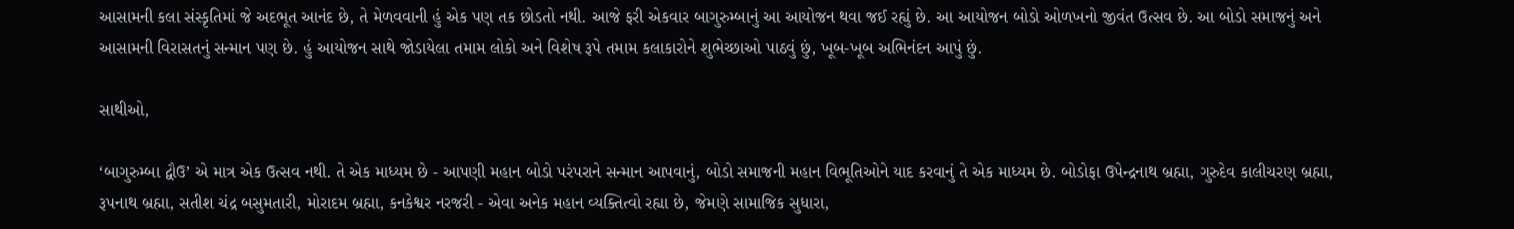આસામની કલા સંસ્કૃતિમાં જે અદભૂત આનંદ છે, તે મેળવવાની હું એક પણ તક છોડતો નથી. આજે ફરી એકવાર બાગુરુમ્બાનું આ આયોજન થવા જઈ રહ્યું છે. આ આયોજન બોડો ઓળખનો જીવંત ઉત્સવ છે. આ બોડો સમાજનું અને આસામની વિરાસતનું સન્માન પણ છે. હું આયોજન સાથે જોડાયેલા તમામ લોકો અને વિશેષ રૂપે તમામ કલાકારોને શુભેચ્છાઓ પાઠવું છું, ખૂબ-ખૂબ અભિનંદન આપું છું.

સાથીઓ,

‘બાગુરુમ્બા દ્વૌઉ’ એ માત્ર એક ઉત્સવ નથી. તે એક માધ્યમ છે - આપણી મહાન બોડો પરંપરાને સન્માન આપવાનું, બોડો સમાજની મહાન વિભૂતિઓને યાદ કરવાનું તે એક માધ્યમ છે. બોડોફા ઉપેન્દ્રનાથ બ્રહ્મા, ગુરુદેવ કાલીચરણ બ્રહ્મા, રૂપનાથ બ્રહ્મા, સતીશ ચંદ્ર બસુમતારી, મોરાદમ બ્રહ્મા, કનકેશ્વર નરજરી - એવા અનેક મહાન વ્યક્તિત્વો રહ્યા છે, જેમણે સામાજિક સુધારા,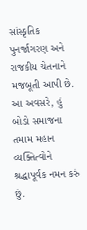સાંસ્કૃતિક પુનર્જાગરણ અને રાજકીય ચેતનાને મજબૂતી આપી છે. આ અવસરે, હું બોડો સમાજના તમામ મહાન વ્યક્તિત્વોને શ્રદ્ધાપૂર્વક નમન કરું છું.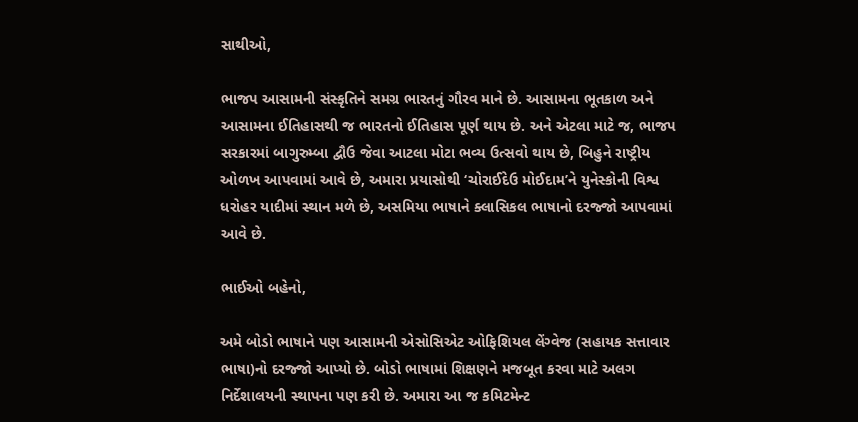સાથીઓ,

ભાજપ આસામની સંસ્કૃતિને સમગ્ર ભારતનું ગૌરવ માને છે. આસામના ભૂતકાળ અને આસામના ઈતિહાસથી જ ભારતનો ઈતિહાસ પૂર્ણ થાય છે. અને એટલા માટે જ, ભાજપ સરકારમાં બાગુરુમ્બા દ્વૌઉ જેવા આટલા મોટા ભવ્ય ઉત્સવો થાય છે, બિહુને રાષ્ટ્રીય ઓળખ આપવામાં આવે છે, અમારા પ્રયાસોથી ‘ચોરાઈદેઉ મોઈદામ’ને યુનેસ્કોની વિશ્વ ધરોહર યાદીમાં સ્થાન મળે છે, અસમિયા ભાષાને ક્લાસિકલ ભાષાનો દરજ્જો આપવામાં આવે છે.

ભાઈઓ બહેનો,

અમે બોડો ભાષાને પણ આસામની એસોસિએટ ઓફિશિયલ લેંગ્વેજ (સહાયક સત્તાવાર ભાષા)નો દરજ્જો આપ્યો છે. બોડો ભાષામાં શિક્ષણને મજબૂત કરવા માટે અલગ નિર્દેશાલયની સ્થાપના પણ કરી છે. અમારા આ જ કમિટમેન્ટ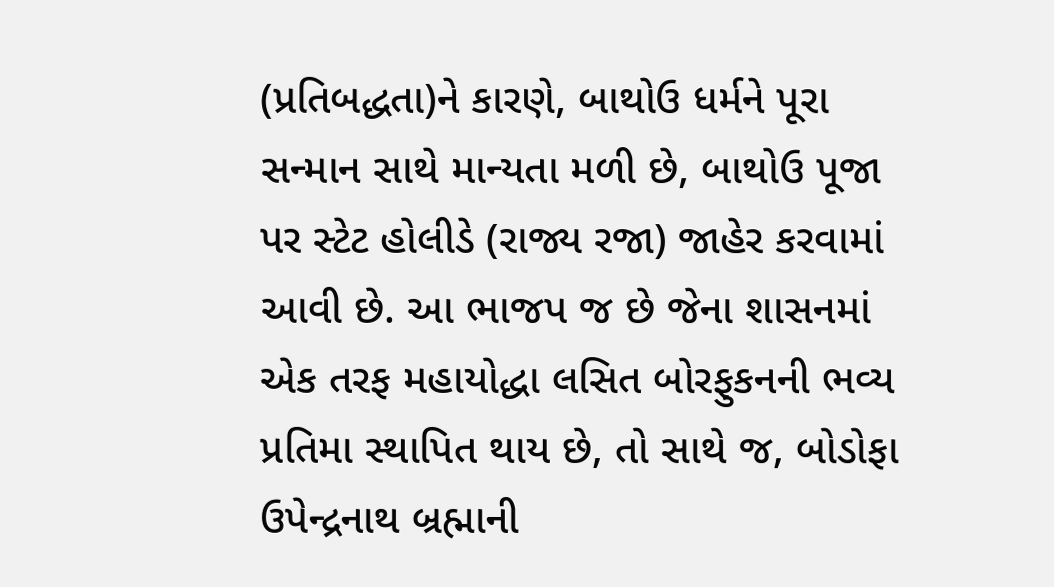(પ્રતિબદ્ધતા)ને કારણે, બાથોઉ ધર્મને પૂરા સન્માન સાથે માન્યતા મળી છે, બાથોઉ પૂજા પર સ્ટેટ હોલીડે (રાજ્ય રજા) જાહેર કરવામાં આવી છે. આ ભાજપ જ છે જેના શાસનમાં એક તરફ મહાયોદ્ધા લસિત બોરફુકનની ભવ્ય પ્રતિમા સ્થાપિત થાય છે, તો સાથે જ, બોડોફા ઉપેન્દ્રનાથ બ્રહ્માની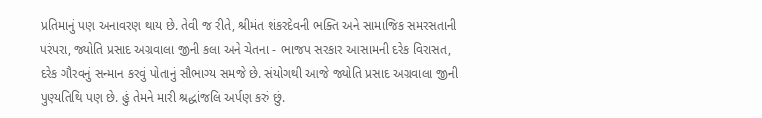પ્રતિમાનું પણ અનાવરણ થાય છે. તેવી જ રીતે, શ્રીમંત શંકરદેવની ભક્તિ અને સામાજિક સમરસતાની પરંપરા, જ્યોતિ પ્રસાદ અગ્રવાલા જીની કલા અને ચેતના - ભાજપ સરકાર આસામની દરેક વિરાસત, દરેક ગૌરવનું સન્માન કરવું પોતાનું સૌભાગ્ય સમજે છે. સંયોગથી આજે જ્યોતિ પ્રસાદ અગ્રવાલા જીની પુણ્યતિથિ પણ છે. હું તેમને મારી શ્રદ્ધાંજલિ અર્પણ કરું છું.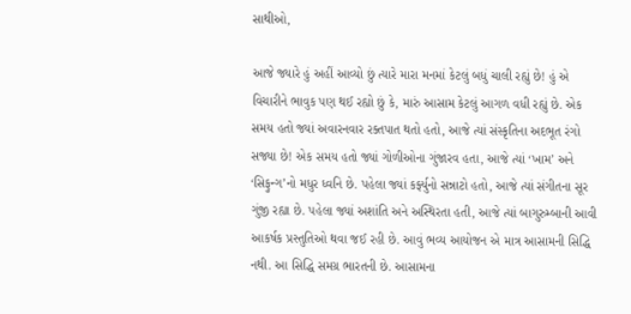સાથીઓ,

આજે જ્યારે હું અહીં આવ્યો છું ત્યારે મારા મનમાં કેટલું બધું ચાલી રહ્યું છે! હું એ વિચારીને ભાવુક પણ થઈ રહ્યો છું કે, મારું આસામ કેટલું આગળ વધી રહ્યું છે. એક સમય હતો જ્યાં અવારનવાર રક્તપાત થતો હતો, આજે ત્યાં સંસ્કૃતિના અદભૂત રંગો સજ્યા છે! એક સમય હતો જ્યાં ગોળીઓના ગુંજારવ હતા, આજે ત્યાં ‘ખામ’ અને ‘સિફુન્ગ’નો મધુર ધ્વનિ છે. પહેલા જ્યાં કર્ફ્યુનો સન્નાટો હતો, આજે ત્યાં સંગીતના સૂર ગુંજી રહ્યા છે. પહેલા જ્યાં અશાંતિ અને અસ્થિરતા હતી, આજે ત્યાં બાગુરુમ્બાની આવી આકર્ષક પ્રસ્તુતિઓ થવા જઈ રહી છે. આવું ભવ્ય આયોજન એ માત્ર આસામની સિદ્ધિ નથી. આ સિદ્ધિ સમગ્ર ભારતની છે. આસામના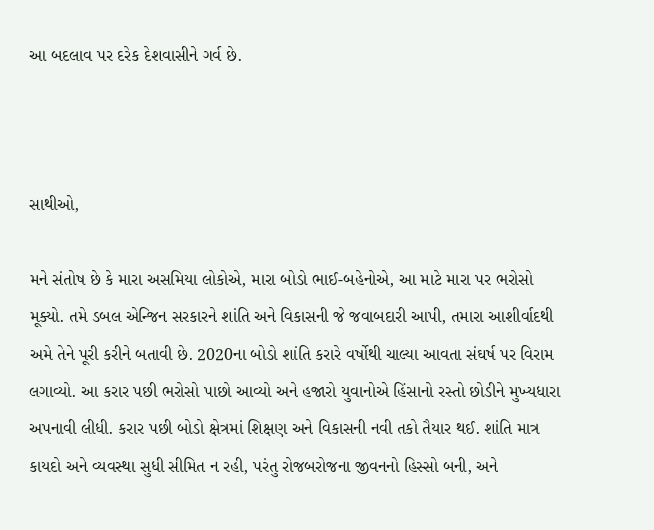આ બદલાવ પર દરેક દેશવાસીને ગર્વ છે.



સાથીઓ,

મને સંતોષ છે કે મારા અસમિયા લોકોએ, મારા બોડો ભાઈ-બહેનોએ, આ માટે મારા પર ભરોસો મૂક્યો. તમે ડબલ એન્જિન સરકારને શાંતિ અને વિકાસની જે જવાબદારી આપી, તમારા આશીર્વાદથી અમે તેને પૂરી કરીને બતાવી છે. 2020ના બોડો શાંતિ કરારે વર્ષોથી ચાલ્યા આવતા સંઘર્ષ પર વિરામ લગાવ્યો. આ કરાર પછી ભરોસો પાછો આવ્યો અને હજારો યુવાનોએ હિંસાનો રસ્તો છોડીને મુખ્યધારા અપનાવી લીધી. કરાર પછી બોડો ક્ષેત્રમાં શિક્ષણ અને વિકાસની નવી તકો તૈયાર થઈ. શાંતિ માત્ર કાયદો અને વ્યવસ્થા સુધી સીમિત ન રહી, પરંતુ રોજબરોજના જીવનનો હિસ્સો બની, અને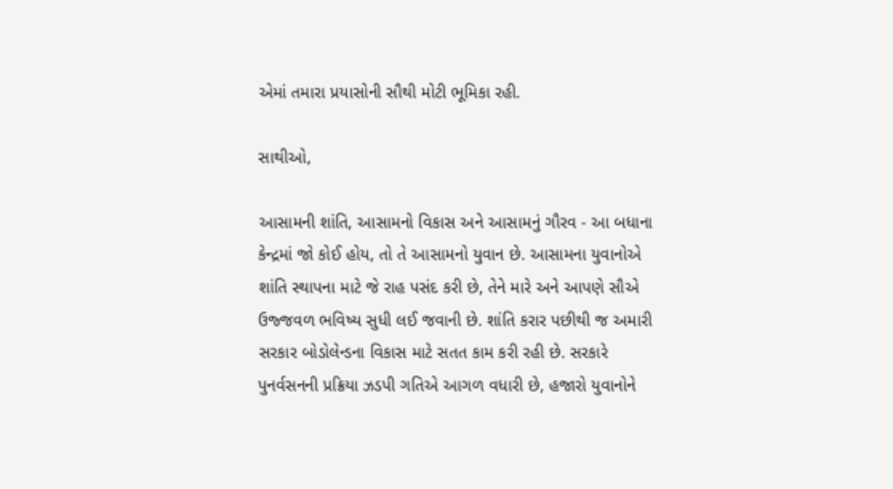એમાં તમારા પ્રયાસોની સૌથી મોટી ભૂમિકા રહી.

સાથીઓ,

આસામની શાંતિ, આસામનો વિકાસ અને આસામનું ગૌરવ - આ બધાના કેન્દ્રમાં જો કોઈ હોય, તો તે આસામનો યુવાન છે. આસામના યુવાનોએ શાંતિ સ્થાપના માટે જે રાહ પસંદ કરી છે, તેને મારે અને આપણે સૌએ ઉજ્જવળ ભવિષ્ય સુધી લઈ જવાની છે. શાંતિ કરાર પછીથી જ અમારી સરકાર બોડોલેન્ડના વિકાસ માટે સતત કામ કરી રહી છે. સરકારે પુનર્વસનની પ્રક્રિયા ઝડપી ગતિએ આગળ વધારી છે, હજારો યુવાનોને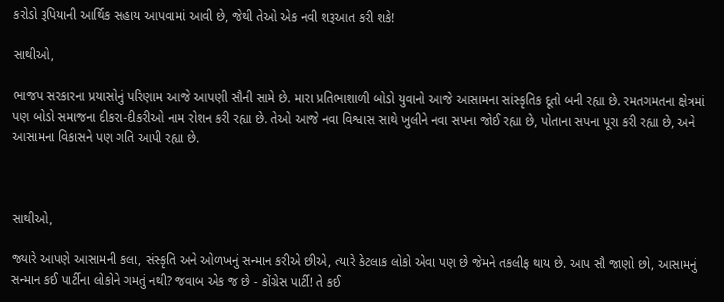કરોડો રૂપિયાની આર્થિક સહાય આપવામાં આવી છે, જેથી તેઓ એક નવી શરૂઆત કરી શકે!

સાથીઓ,

ભાજપ સરકારના પ્રયાસોનું પરિણામ આજે આપણી સૌની સામે છે. મારા પ્રતિભાશાળી બોડો યુવાનો આજે આસામના સાંસ્કૃતિક દૂતો બની રહ્યા છે. રમતગમતના ક્ષેત્રમાં પણ બોડો સમાજના દીકરા-દીકરીઓ નામ રોશન કરી રહ્યા છે. તેઓ આજે નવા વિશ્વાસ સાથે ખુલીને નવા સપના જોઈ રહ્યા છે, પોતાના સપના પૂરા કરી રહ્યા છે, અને આસામના વિકાસને પણ ગતિ આપી રહ્યા છે.



સાથીઓ,

જ્યારે આપણે આસામની કલા, સંસ્કૃતિ અને ઓળખનું સન્માન કરીએ છીએ, ત્યારે કેટલાક લોકો એવા પણ છે જેમને તકલીફ થાય છે. આપ સૌ જાણો છો, આસામનું સન્માન કઈ પાર્ટીના લોકોને ગમતું નથી? જવાબ એક જ છે - કોંગ્રેસ પાર્ટી! તે કઈ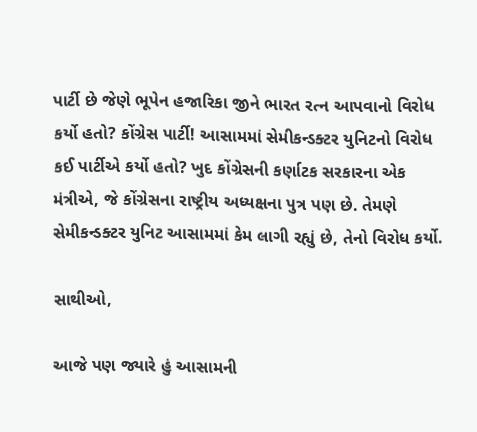પાર્ટી છે જેણે ભૂપેન હજારિકા જીને ભારત રત્ન આપવાનો વિરોધ કર્યો હતો? કોંગ્રેસ પાર્ટી! આસામમાં સેમીકન્ડક્ટર યુનિટનો વિરોધ કઈ પાર્ટીએ કર્યો હતો? ખુદ કોંગ્રેસની કર્ણાટક સરકારના એક મંત્રીએ, જે કોંગ્રેસના રાષ્ટ્રીય અધ્યક્ષના પુત્ર પણ છે. તેમણે સેમીકન્ડક્ટર યુનિટ આસામમાં કેમ લાગી રહ્યું છે, તેનો વિરોધ કર્યો.

સાથીઓ,

આજે પણ જ્યારે હું આસામની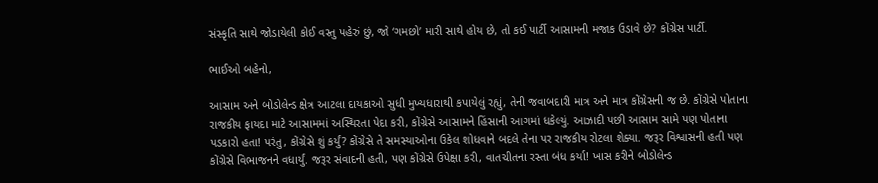સંસ્કૃતિ સાથે જોડાયેલી કોઈ વસ્તુ પહેરું છું, જો ‘ગમછો’ મારી સાથે હોય છે, તો કઈ પાર્ટી આસામની મજાક ઉડાવે છે? કોંગ્રેસ પાર્ટી.

ભાઈઓ બહેનો,

આસામ અને બોડોલેન્ડ ક્ષેત્ર આટલા દાયકાઓ સુધી મુખ્યધારાથી કપાયેલું રહ્યું, તેની જવાબદારી માત્ર અને માત્ર કોંગ્રેસની જ છે. કોંગ્રેસે પોતાના રાજકીય ફાયદા માટે આસામમાં અસ્થિરતા પેદા કરી, કોંગ્રેસે આસામને હિંસાની આગમાં ધકેલ્યું. આઝાદી પછી આસામ સામે પણ પોતાના પડકારો હતા! પરંતુ, કોંગ્રેસે શું કર્યું? કોંગ્રેસે તે સમસ્યાઓના ઉકેલ શોધવાને બદલે તેના પર રાજકીય રોટલા શેક્યા. જરૂર વિશ્વાસની હતી પણ કોંગ્રેસે વિભાજનને વધાર્યું. જરૂર સંવાદની હતી, પણ કોંગ્રેસે ઉપેક્ષા કરી, વાતચીતના રસ્તા બંધ કર્યા! ખાસ કરીને બોડોલેન્ડ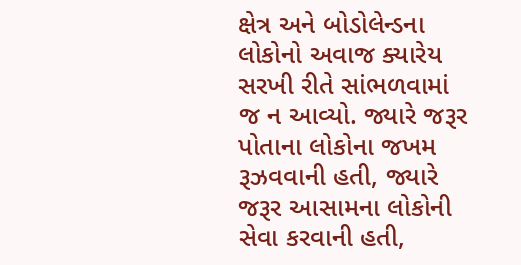ક્ષેત્ર અને બોડોલેન્ડના લોકોનો અવાજ ક્યારેય સરખી રીતે સાંભળવામાં જ ન આવ્યો. જ્યારે જરૂર પોતાના લોકોના જખમ રૂઝવવાની હતી, જ્યારે જરૂર આસામના લોકોની સેવા કરવાની હતી,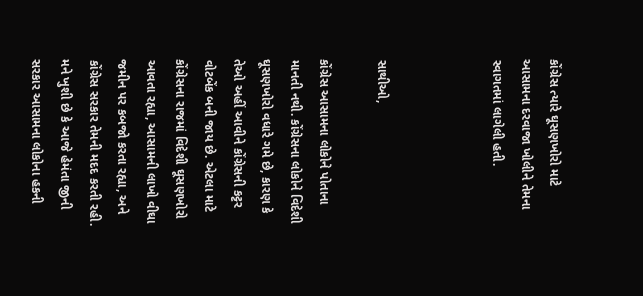કોંગ્રેસ ત્યારે ઘૂસણખોરો માટે આસામના દરવાજા ખોલીને તેમના સ્વાગતમાં લાગેલી હતી.



સાથીઓ,

કોંગ્રેસ આસામના લોકોને પોતાના માનતી નથી. કોંગ્રેસના લોકોને વિદેશી ઘૂસણખોરો વધારે ગમે છે, કારણ કે તેઓ અહીં આવીને કોંગ્રેસની કટ્ટર વોટબેંક બની જાય છે. એટલા માટે કોંગ્રેસના રાજમાં વિદેશી ઘૂસણખોરો આવતા રહ્યા, આસામની લાખો વીઘા જમીન પર કબજો કરતા રહ્યા, અને કોંગ્રેસ સરકાર તેમની મદદ કરતી રહી. મને ખુશી છે કે આજે હેમંતા જીની સરકાર આસામના લોકોના હકની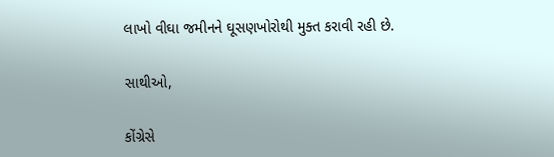લાખો વીઘા જમીનને ઘૂસણખોરોથી મુક્ત કરાવી રહી છે.

સાથીઓ,

કોંગ્રેસે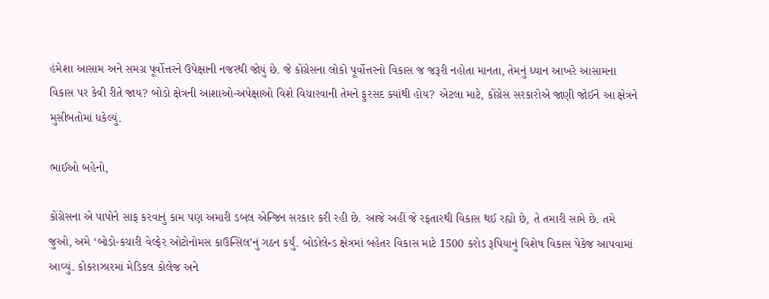હંમેશા આસામ અને સમગ્ર પૂર્વોત્તરને ઉપેક્ષાની નજરથી જોયું છે. જે કોંગ્રેસના લોકો પૂર્વોત્તરનો વિકાસ જ જરૂરી નહોતા માનતા, તેમનું ધ્યાન આખરે આસામના વિકાસ પર કેવી રીતે જાય? બોડો ક્ષેત્રની આશાઓ-અપેક્ષાઓ વિશે વિચારવાની તેમને ફુરસદ ક્યાંથી હોય? એટલા માટે, કોંગ્રેસ સરકારોએ જાણી જોઈને આ ક્ષેત્રને મુસીબતોમાં ધકેલ્યું.

ભાઈઓ બહેનો,

કોંગ્રેસના એ પાપોને સાફ કરવાનું કામ પણ અમારી ડબલ એન્જિન સરકાર કરી રહી છે. આજે અહીં જે રફતારથી વિકાસ થઈ રહ્યો છે, તે તમારી સામે છે. તમે જુઓ, અમે ‘બોડો-કચારી વેલ્ફેર ઓટોનોમસ કાઉન્સિલ’નું ગઠન કર્યું. બોડોલેન્ડ ક્ષેત્રમાં બહેતર વિકાસ માટે 1500 કરોડ રૂપિયાનું વિશેષ વિકાસ પેકેજ આપવામાં આવ્યું. કોકરાઝારમાં મેડિકલ કોલેજ અને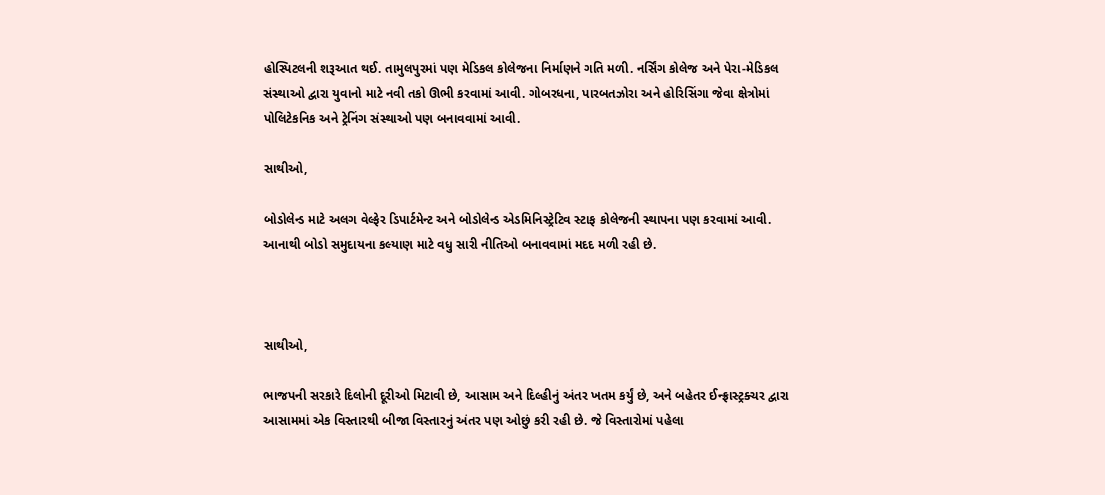હોસ્પિટલની શરૂઆત થઈ. તામુલપુરમાં પણ મેડિકલ કોલેજના નિર્માણને ગતિ મળી. નર્સિંગ કોલેજ અને પેરા-મેડિકલ સંસ્થાઓ દ્વારા યુવાનો માટે નવી તકો ઊભી કરવામાં આવી. ગોબરધના, પારબતઝોરા અને હોરિસિંગા જેવા ક્ષેત્રોમાં પોલિટેકનિક અને ટ્રેનિંગ સંસ્થાઓ પણ બનાવવામાં આવી.

સાથીઓ,

બોડોલેન્ડ માટે અલગ વેલ્ફેર ડિપાર્ટમેન્ટ અને બોડોલેન્ડ એડમિનિસ્ટ્રેટિવ સ્ટાફ કોલેજની સ્થાપના પણ કરવામાં આવી. આનાથી બોડો સમુદાયના કલ્યાણ માટે વધુ સારી નીતિઓ બનાવવામાં મદદ મળી રહી છે.



સાથીઓ,

ભાજપની સરકારે દિલોની દૂરીઓ મિટાવી છે, આસામ અને દિલ્હીનું અંતર ખતમ કર્યું છે, અને બહેતર ઈન્ફ્રાસ્ટ્રક્ચર દ્વારા આસામમાં એક વિસ્તારથી બીજા વિસ્તારનું અંતર પણ ઓછું કરી રહી છે. જે વિસ્તારોમાં પહેલા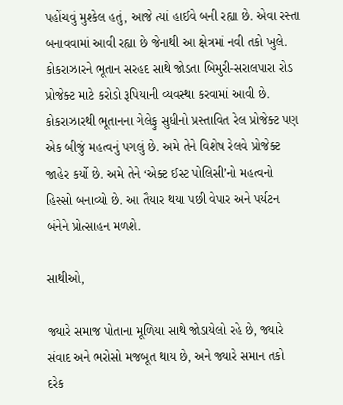પહોંચવું મુશ્કેલ હતું, આજે ત્યાં હાઈવે બની રહ્યા છે. એવા રસ્તા બનાવવામાં આવી રહ્યા છે જેનાથી આ ક્ષેત્રમાં નવી તકો ખુલે. કોકરાઝારને ભૂતાન સરહદ સાથે જોડતા બિમુરી-સરાલપારા રોડ પ્રોજેક્ટ માટે કરોડો રૂપિયાની વ્યવસ્થા કરવામાં આવી છે. કોકરાઝારથી ભૂતાનના ગેલેફુ સુધીનો પ્રસ્તાવિત રેલ પ્રોજેક્ટ પણ એક બીજું મહત્વનું પગલું છે. અમે તેને વિશેષ રેલવે પ્રોજેક્ટ જાહેર કર્યો છે. અમે તેને ‘એક્ટ ઈસ્ટ પોલિસી’નો મહત્વનો હિસ્સો બનાવ્યો છે. આ તૈયાર થયા પછી વેપાર અને પર્યટન બંનેને પ્રોત્સાહન મળશે.

સાથીઓ,

જ્યારે સમાજ પોતાના મૂળિયા સાથે જોડાયેલો રહે છે, જ્યારે સંવાદ અને ભરોસો મજબૂત થાય છે, અને જ્યારે સમાન તકો દરેક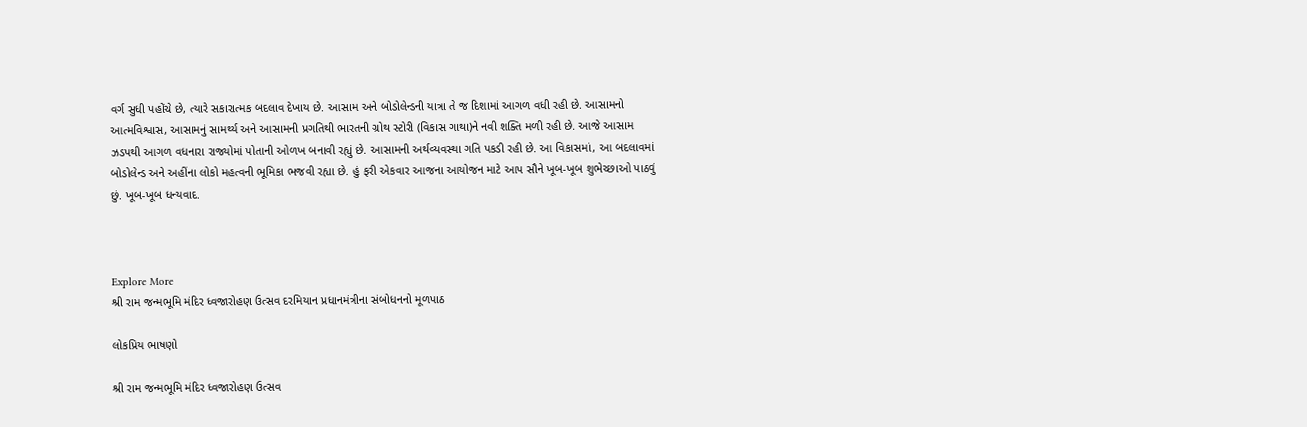વર્ગ સુધી પહોંચે છે, ત્યારે સકારાત્મક બદલાવ દેખાય છે. આસામ અને બોડોલેન્ડની યાત્રા તે જ દિશામાં આગળ વધી રહી છે. આસામનો આત્મવિશ્વાસ, આસામનું સામર્થ્ય અને આસામની પ્રગતિથી ભારતની ગ્રોથ સ્ટોરી (વિકાસ ગાથા)ને નવી શક્તિ મળી રહી છે. આજે આસામ ઝડપથી આગળ વધનારા રાજ્યોમાં પોતાની ઓળખ બનાવી રહ્યું છે. આસામની અર્થવ્યવસ્થા ગતિ પકડી રહી છે. આ વિકાસમાં, આ બદલાવમાં બોડોલેન્ડ અને અહીંના લોકો મહત્વની ભૂમિકા ભજવી રહ્યા છે. હું ફરી એકવાર આજના આયોજન માટે આપ સૌને ખૂબ-ખૂબ શુભેચ્છાઓ પાઠવું છું. ખૂબ-ખૂબ ધન્યવાદ.



Explore More
શ્રી રામ જન્મભૂમિ મંદિર ધ્વજારોહણ ઉત્સવ દરમિયાન પ્રધાનમંત્રીના સંબોધનનો મૂળપાઠ

લોકપ્રિય ભાષણો

શ્રી રામ જન્મભૂમિ મંદિર ધ્વજારોહણ ઉત્સવ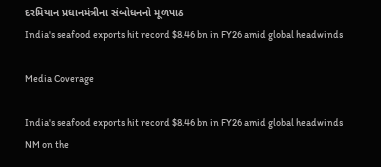દરમિયાન પ્રધાનમંત્રીના સંબોધનનો મૂળપાઠ
India's seafood exports hit record $8.46 bn in FY26 amid global headwinds

Media Coverage

India's seafood exports hit record $8.46 bn in FY26 amid global headwinds
NM on the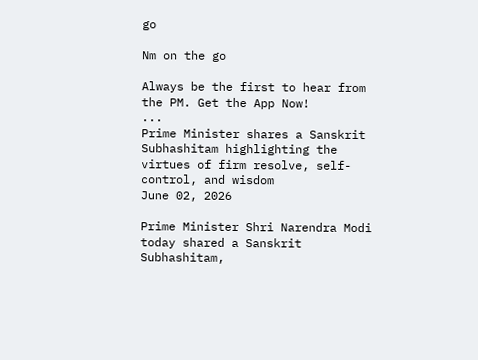go

Nm on the go

Always be the first to hear from the PM. Get the App Now!
...
Prime Minister shares a Sanskrit Subhashitam highlighting the virtues of firm resolve, self-control, and wisdom
June 02, 2026

Prime Minister Shri Narendra Modi today shared a Sanskrit Subhashitam,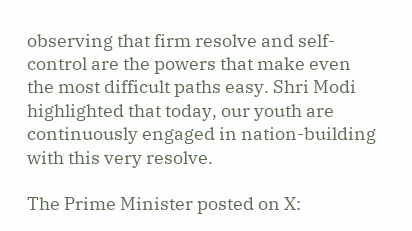observing that firm resolve and self-control are the powers that make even the most difficult paths easy. Shri Modi highlighted that today, our youth are continuously engaged in nation-building with this very resolve.

The Prime Minister posted on X: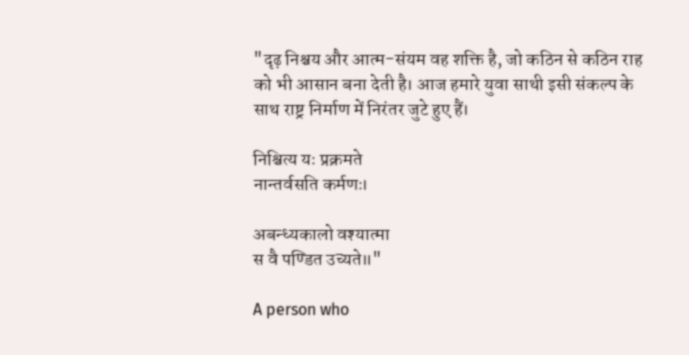"दृढ़ निश्चय और आत्म-संयम वह शक्ति है, जो कठिन से कठिन राह को भी आसान बना देती है। आज हमारे युवा साथी इसी संकल्प के साथ राष्ट्र निर्माण में निरंतर जुटे हुए हैं।

निश्चित्य यः प्रक्रमते
नान्तर्वसति कर्मणः।

अबन्ध्यकालो वश्यात्मा
स वै पण्डित उच्यते॥"

A person who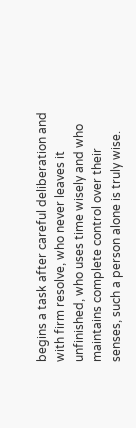begins a task after careful deliberation and with firm resolve, who never leaves it unfinished, who uses time wisely and who maintains complete control over their senses, such a person alone is truly wise.